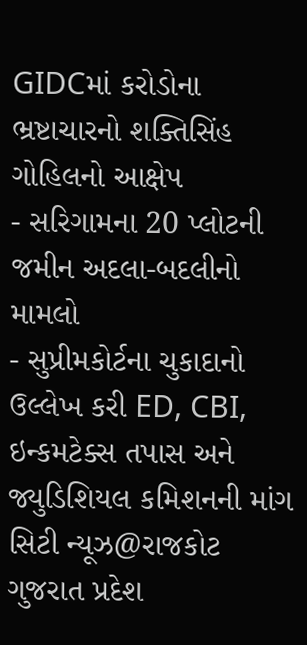GIDCમાં કરોડોના ભ્રષ્ટાચારનો શક્તિસિંહ ગોહિલનો આક્ષેપ
- સરિગામના 20 પ્લોટની જમીન અદલા-બદલીનો મામલો
- સુપ્રીમકોર્ટના ચુકાદાનો ઉલ્લેખ કરી ED, CBI, ઇન્કમટેક્સ તપાસ અને જ્યુડિશિયલ કમિશનની માંગ
સિટી ન્યૂઝ@રાજકોટ
ગુજરાત પ્રદેશ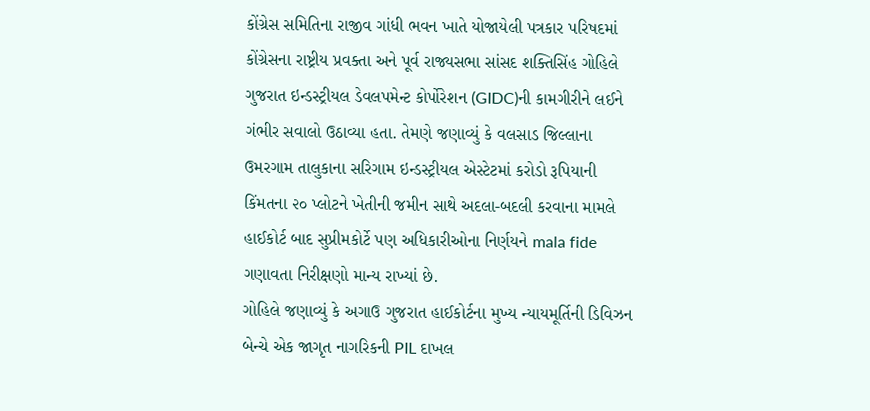કોંગ્રેસ સમિતિના રાજીવ ગાંધી ભવન ખાતે યોજાયેલી પત્રકાર પરિષદમાં કોંગ્રેસના રાષ્ટ્રીય પ્રવક્તા અને પૂર્વ રાજ્યસભા સાંસદ શક્તિસિંહ ગોહિલે ગુજરાત ઇન્ડસ્ટ્રીયલ ડેવલપમેન્ટ કોર્પોરેશન (GIDC)ની કામગીરીને લઈને ગંભીર સવાલો ઉઠાવ્યા હતા. તેમણે જણાવ્યું કે વલસાડ જિલ્લાના ઉમરગામ તાલુકાના સરિગામ ઇન્ડસ્ટ્રીયલ એસ્ટેટમાં કરોડો રૂપિયાની કિંમતના ૨૦ પ્લોટને ખેતીની જમીન સાથે અદલા-બદલી કરવાના મામલે હાઈકોર્ટ બાદ સુપ્રીમકોર્ટે પણ અધિકારીઓના નિર્ણયને mala fide ગણાવતા નિરીક્ષણો માન્ય રાખ્યાં છે.
ગોહિલે જણાવ્યું કે અગાઉ ગુજરાત હાઈકોર્ટના મુખ્ય ન્યાયમૂર્તિની ડિવિઝન બેન્ચે એક જાગૃત નાગરિકની PIL દાખલ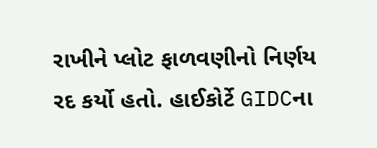રાખીને પ્લોટ ફાળવણીનો નિર્ણય રદ કર્યો હતો. હાઈકોર્ટે GIDCના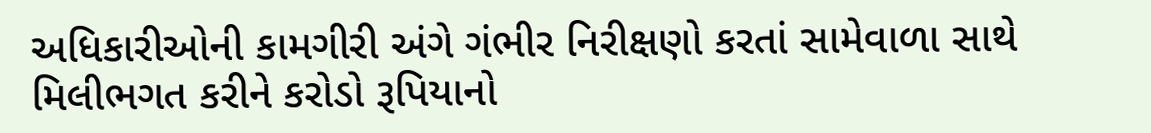અધિકારીઓની કામગીરી અંગે ગંભીર નિરીક્ષણો કરતાં સામેવાળા સાથે મિલીભગત કરીને કરોડો રૂપિયાનો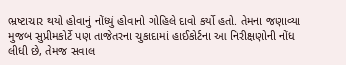ભ્રષ્ટાચાર થયો હોવાનું નોંધ્યું હોવાનો ગોહિલે દાવો કર્યો હતો. તેમના જણાવ્યા મુજબ સુપ્રીમકોર્ટે પણ તાજેતરના ચુકાદામાં હાઈકોર્ટના આ નિરીક્ષણોની નોંધ લીધી છે, તેમજ સવાલ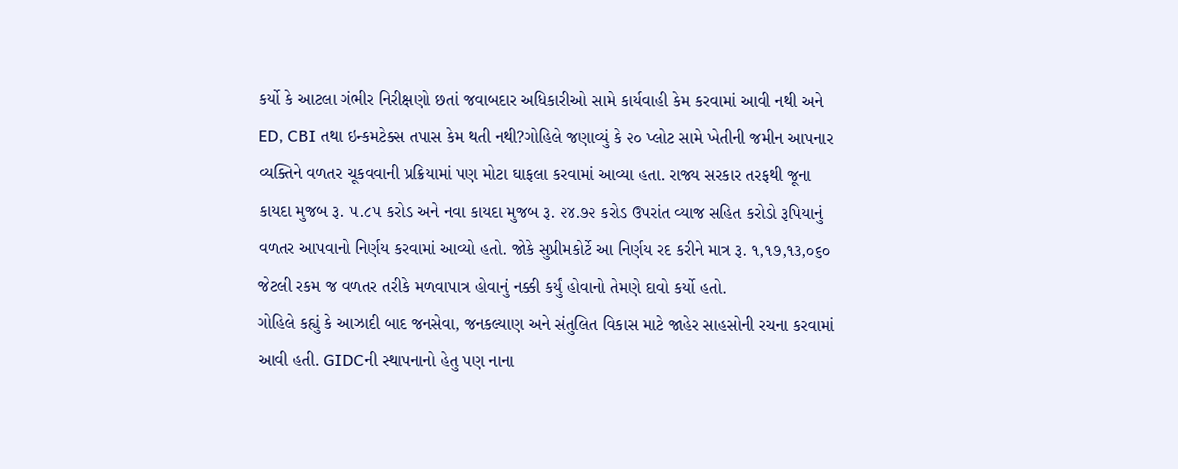કર્યો કે આટલા ગંભીર નિરીક્ષણો છતાં જવાબદાર અધિકારીઓ સામે કાર્યવાહી કેમ કરવામાં આવી નથી અને ED, CBI તથા ઇન્કમટેક્સ તપાસ કેમ થતી નથી?ગોહિલે જણાવ્યું કે ૨૦ પ્લોટ સામે ખેતીની જમીન આપનાર વ્યક્તિને વળતર ચૂકવવાની પ્રક્રિયામાં પણ મોટા ઘાફલા કરવામાં આવ્યા હતા. રાજ્ય સરકાર તરફથી જૂના કાયદા મુજબ રૂ. ૫.૮૫ કરોડ અને નવા કાયદા મુજબ રૂ. ૨૪.૭૨ કરોડ ઉપરાંત વ્યાજ સહિત કરોડો રૂપિયાનું વળતર આપવાનો નિર્ણય કરવામાં આવ્યો હતો. જોકે સુપ્રીમકોર્ટે આ નિર્ણય રદ કરીને માત્ર રૂ. ૧,૧૭,૧૩,૦૬૦ જેટલી રકમ જ વળતર તરીકે મળવાપાત્ર હોવાનું નક્કી કર્યું હોવાનો તેમણે દાવો કર્યો હતો.
ગોહિલે કહ્યું કે આઝાદી બાદ જનસેવા, જનકલ્યાણ અને સંતુલિત વિકાસ માટે જાહેર સાહસોની રચના કરવામાં આવી હતી. GIDCની સ્થાપનાનો હેતુ પણ નાના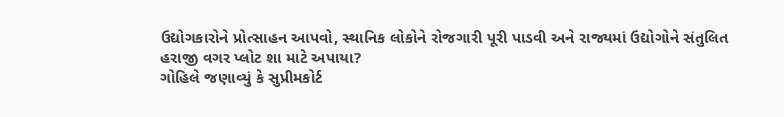ઉદ્યોગકારોને પ્રોત્સાહન આપવો, સ્થાનિક લોકોને રોજગારી પૂરી પાડવી અને રાજ્યમાં ઉદ્યોગોને સંતુલિત
હરાજી વગર પ્લોટ શા માટે અપાયા?
ગોહિલે જણાવ્યું કે સુપ્રીમકોર્ટ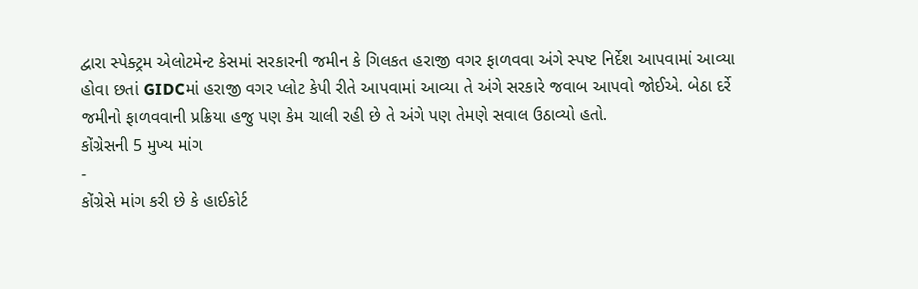દ્વારા સ્પેક્ટ્રમ એલોટમેન્ટ કેસમાં સરકારની જમીન કે ગિલકત હરાજી વગર ફાળવવા અંગે સ્પષ્ટ નિર્દેશ આપવામાં આવ્યા હોવા છતાં GIDCમાં હરાજી વગર પ્લોટ કેપી રીતે આપવામાં આવ્યા તે અંગે સરકારે જવાબ આપવો જોઈએ. બેઠા દર્રે જમીનો ફાળવવાની પ્રક્રિયા હજુ પણ કેમ ચાલી રહી છે તે અંગે પણ તેમણે સવાલ ઉઠાવ્યો હતો.
કોંગ્રેસની 5 મુખ્ય માંગ
-
કોંગ્રેસે માંગ કરી છે કે હાઈકોર્ટ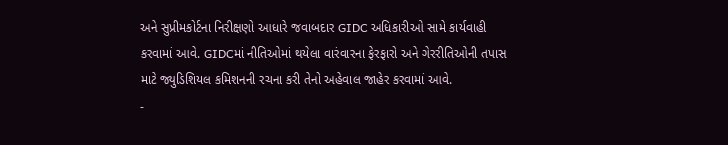અને સુપ્રીમકોર્ટના નિરીક્ષણો આધારે જવાબદાર GIDC અધિકારીઓ સામે કાર્યવાહી કરવામાં આવે. GIDCમાં નીતિઓમાં થયેલા વારંવારના ફેરફારો અને ગેરરીતિઓની તપાસ માટે જ્યુડિશિયલ કમિશનની રચના કરી તેનો અહેવાલ જાહેર કરવામાં આવે.
-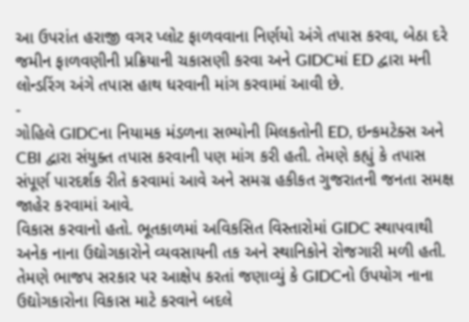આ ઉપરાંત હરાજી વગર પ્લોટ ફાળવવાના નિર્ણયો અંગે તપાસ કરવા, બેઠા દરે જમીન ફાળવણીની પ્રક્રિયાની ચકાસણી કરવા અને GIDCમાં ED દ્વારા મની લોન્ડરિંગ અંગે તપાસ હાથ ધરવાની માંગ કરવામાં આવી છે.
-
ગોહિલે GIDCના નિયામક મંડળના સભ્યોની મિલકતોની ED, ઇન્કમટેક્સ અને CBI દ્વારા સંયુક્ત તપાસ કરવાની પણ માંગ કરી હતી. તેમણે કહ્યું કે તપાસ સંપૂર્ણ પારદર્શક રીતે કરવામાં આવે અને સમગ્ર હકીકત ગુજરાતની જનતા સમક્ષ જાહેર કરવામાં આવે.
વિકાસ કરવાનો હતો. ભૂતકાળમાં અવિકસિત વિસ્તારોમાં GIDC સ્થાપવાથી અનેક નાના ઉદ્યોગકારોને વ્યવસાયની તક અને સ્થાનિકોને રોજગારી મળી હતી.
તેમણે ભાજપ સરકાર પર આક્ષેપ કરતાં જણાવ્યું કે GIDCનો ઉપયોગ નાના ઉદ્યોગકારોના વિકાસ માટે કરવાને બદલે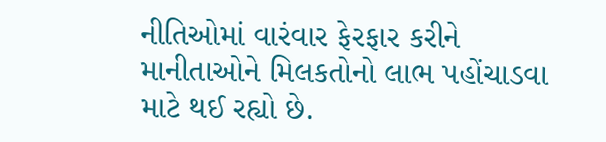નીતિઓમાં વારંવાર ફેરફાર કરીને માનીતાઓને મિલકતોનો લાભ પહોંચાડવા માટે થઈ રહ્યો છે.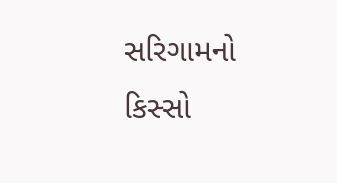સરિગામનો કિસ્સો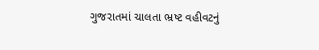ગુજરાતમાં ચાલતા ભ્રષ્ટ વહીવટનું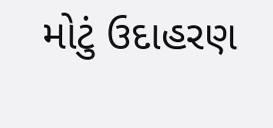મોટું ઉદાહરણ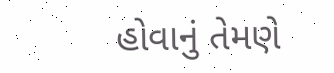હોવાનું તેમણે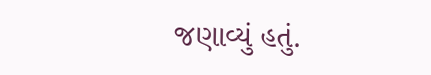જણાવ્યું હતું.